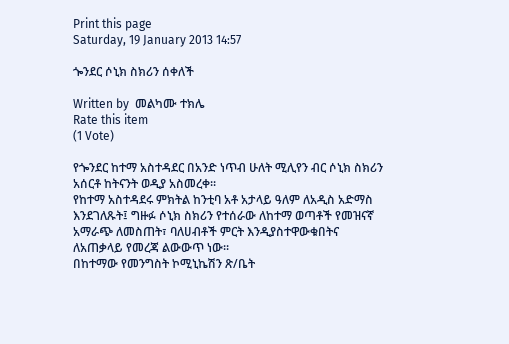Print this page
Saturday, 19 January 2013 14:57

ጐንደር ሶኒክ ስክሪን ሰቀለች

Written by  መልካሙ ተክሌ
Rate this item
(1 Vote)

የጐንደር ከተማ አስተዳደር በአንድ ነጥብ ሁለት ሚሊየን ብር ሶኒክ ስክሪን አሰርቶ ከትናንት ወዲያ አስመረቀ፡፡
የከተማ አስተዳደሩ ምክትል ከንቲባ አቶ አታላይ ዓለም ለአዲስ አድማስ እንደገለጹት፤ ግዙፉ ሶኒክ ስክሪን የተሰራው ለከተማ ወጣቶች የመዝናኛ አማራጭ ለመስጠት፣ ባለሀብቶች ምርት እንዲያስተዋውቁበትና ለአጠቃላይ የመረጃ ልውውጥ ነው፡፡
በከተማው የመንግስት ኮሚኒኬሽን ጽ/ቤት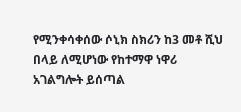የሚንቀሳቀሰው ሶኒክ ስክሪን ከ3 መቶ ሺህ በላይ ለሚሆነው የከተማዋ ነዋሪ አገልግሎት ይሰጣል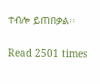ተብሎ ይጠበቃል፡፡


Read 2501 times